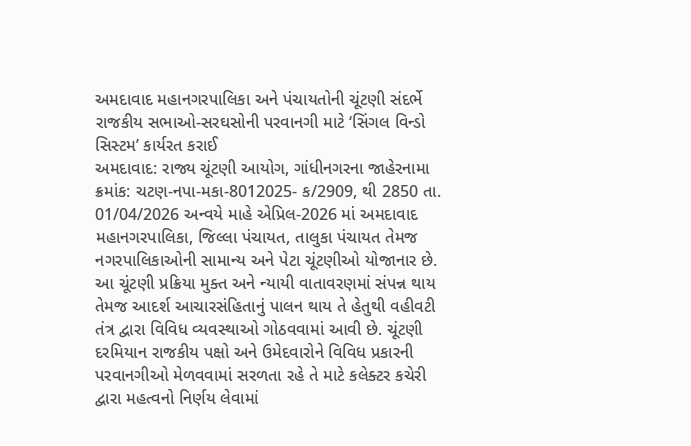અમદાવાદ મહાનગરપાલિકા અને પંચાયતોની ચૂંટણી સંદર્ભે રાજકીય સભાઓ-સરઘસોની પરવાનગી માટે ‘સિંગલ વિન્ડો સિસ્ટમ’ કાર્યરત કરાઈ
અમદાવાદ: રાજ્ય ચૂંટણી આયોગ, ગાંધીનગરના જાહેરનામા ક્રમાંક: ચટણ-નપા-મકા-8012025- ક/2909, થી 2850 તા. 01/04/2026 અન્વયે માહે એપ્રિલ-2026 માં અમદાવાદ મહાનગરપાલિકા, જિલ્લા પંચાયત, તાલુકા પંચાયત તેમજ નગરપાલિકાઓની સામાન્ય અને પેટા ચૂંટણીઓ યોજાનાર છે. આ ચૂંટણી પ્રક્રિયા મુક્ત અને ન્યાયી વાતાવરણમાં સંપન્ન થાય તેમજ આદર્શ આચારસંહિતાનું પાલન થાય તે હેતુથી વહીવટી તંત્ર દ્વારા વિવિધ વ્યવસ્થાઓ ગોઠવવામાં આવી છે. ચૂંટણી દરમિયાન રાજકીય પક્ષો અને ઉમેદવારોને વિવિધ પ્રકારની પરવાનગીઓ મેળવવામાં સરળતા રહે તે માટે કલેક્ટર કચેરી દ્વારા મહત્વનો નિર્ણય લેવામાં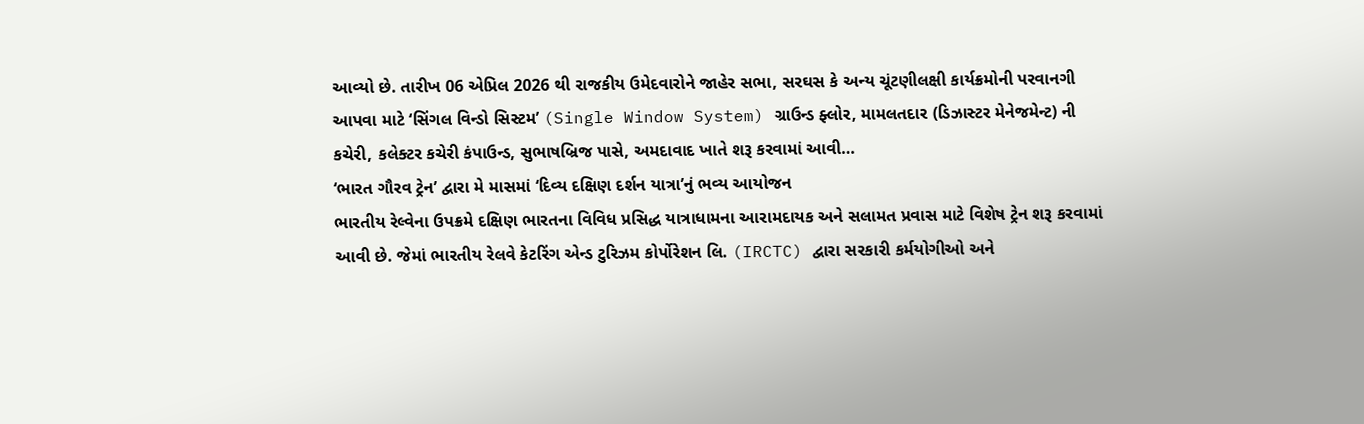આવ્યો છે. તારીખ 06 એપ્રિલ 2026 થી રાજકીય ઉમેદવારોને જાહેર સભા, સરઘસ કે અન્ય ચૂંટણીલક્ષી કાર્યક્રમોની પરવાનગી આપવા માટે ‘સિંગલ વિન્ડો સિસ્ટમ’ (Single Window System) ગ્રાઉન્ડ ફ્લોર, મામલતદાર (ડિઝાસ્ટર મેનેજમેન્ટ) ની કચેરી, કલેક્ટર કચેરી કંપાઉન્ડ, સુભાષબ્રિજ પાસે, અમદાવાદ ખાતે શરૂ કરવામાં આવી…
‘ભારત ગૌરવ ટ્રેન’ દ્વારા મે માસમાં ‘દિવ્ય દક્ષિણ દર્શન યાત્રા’નું ભવ્ય આયોજન
ભારતીય રેલ્વેના ઉપક્રમે દક્ષિણ ભારતના વિવિધ પ્રસિદ્ધ યાત્રાધામના આરામદાયક અને સલામત પ્રવાસ માટે વિશેષ ટ્રેન શરૂ કરવામાં આવી છે. જેમાં ભારતીય રેલવે કેટરિંગ એન્ડ ટુરિઝમ કોર્પોરેશન લિ. (IRCTC) દ્વારા સરકારી કર્મયોગીઓ અને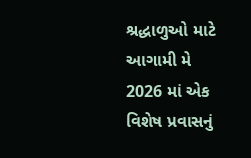શ્રદ્ધાળુઓ માટે આગામી મે 2026 માં એક વિશેષ પ્રવાસનું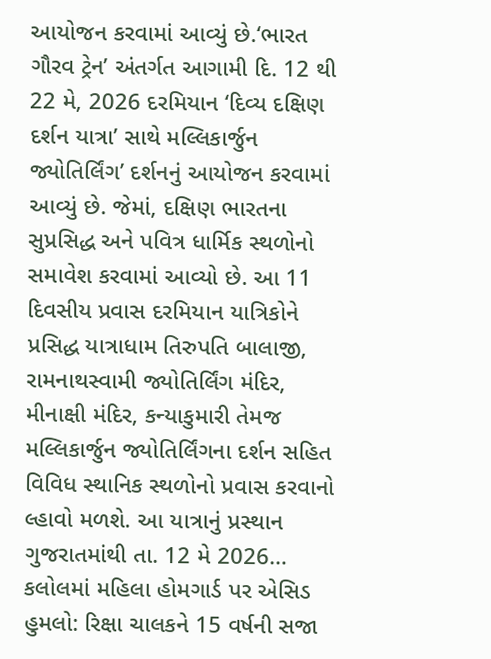આયોજન કરવામાં આવ્યું છે.‘ભારત ગૌરવ ટ્રેન’ અંતર્ગત આગામી દિ. 12 થી 22 મે, 2026 દરમિયાન ‘દિવ્ય દક્ષિણ દર્શન યાત્રા’ સાથે મલ્લિકાર્જુન જ્યોતિર્લિંગ’ દર્શનનું આયોજન કરવામાં આવ્યું છે. જેમાં, દક્ષિણ ભારતના સુપ્રસિદ્ધ અને પવિત્ર ધાર્મિક સ્થળોનો સમાવેશ કરવામાં આવ્યો છે. આ 11 દિવસીય પ્રવાસ દરમિયાન યાત્રિકોને પ્રસિદ્ધ યાત્રાધામ તિરુપતિ બાલાજી, રામનાથસ્વામી જ્યોતિર્લિંગ મંદિર, મીનાક્ષી મંદિર, કન્યાકુમારી તેમજ મલ્લિકાર્જુન જ્યોતિર્લિંગના દર્શન સહિત વિવિધ સ્થાનિક સ્થળોનો પ્રવાસ કરવાનો લ્હાવો મળશે. આ યાત્રાનું પ્રસ્થાન ગુજરાતમાંથી તા. 12 મે 2026…
કલોલમાં મહિલા હોમગાર્ડ પર એસિડ હુમલો: રિક્ષા ચાલકને 15 વર્ષની સજા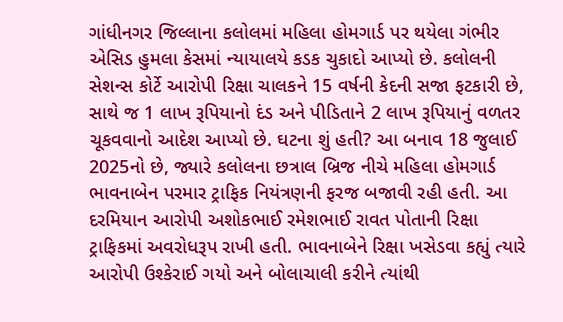ગાંધીનગર જિલ્લાના કલોલમાં મહિલા હોમગાર્ડ પર થયેલા ગંભીર એસિડ હુમલા કેસમાં ન્યાયાલયે કડક ચુકાદો આપ્યો છે. કલોલની સેશન્સ કોર્ટે આરોપી રિક્ષા ચાલકને 15 વર્ષની કેદની સજા ફટકારી છે, સાથે જ 1 લાખ રૂપિયાનો દંડ અને પીડિતાને 2 લાખ રૂપિયાનું વળતર ચૂકવવાનો આદેશ આપ્યો છે. ઘટના શું હતી? આ બનાવ 18 જુલાઈ 2025નો છે, જ્યારે કલોલના છત્રાલ બ્રિજ નીચે મહિલા હોમગાર્ડ ભાવનાબેન પરમાર ટ્રાફિક નિયંત્રણની ફરજ બજાવી રહી હતી. આ દરમિયાન આરોપી અશોકભાઈ રમેશભાઈ રાવત પોતાની રિક્ષા ટ્રાફિકમાં અવરોધરૂપ રાખી હતી. ભાવનાબેને રિક્ષા ખસેડવા કહ્યું ત્યારે આરોપી ઉશ્કેરાઈ ગયો અને બોલાચાલી કરીને ત્યાંથી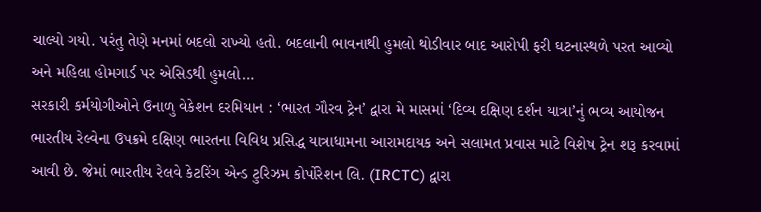ચાલ્યો ગયો. પરંતુ તેણે મનમાં બદલો રાખ્યો હતો. બદલાની ભાવનાથી હુમલો થોડીવાર બાદ આરોપી ફરી ઘટનાસ્થળે પરત આવ્યો અને મહિલા હોમગાર્ડ પર એસિડથી હુમલો…
સરકારી કર્મયોગીઓને ઉનાળુ વેકેશન દરમિયાન : ‘ભારત ગૌરવ ટ્રેન’ દ્વારા મે માસમાં ‘દિવ્ય દક્ષિણ દર્શન યાત્રા’નું ભવ્ય આયોજન
ભારતીય રેલ્વેના ઉપક્રમે દક્ષિણ ભારતના વિવિધ પ્રસિદ્ધ યાત્રાધામના આરામદાયક અને સલામત પ્રવાસ માટે વિશેષ ટ્રેન શરૂ કરવામાં આવી છે. જેમાં ભારતીય રેલવે કેટરિંગ એન્ડ ટુરિઝમ કોર્પોરેશન લિ. (IRCTC) દ્વારા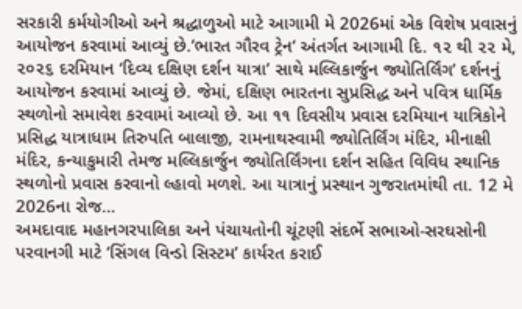સરકારી કર્મયોગીઓ અને શ્રદ્ધાળુઓ માટે આગામી મે 2026માં એક વિશેષ પ્રવાસનું આયોજન કરવામાં આવ્યું છે.’ભારત ગૌરવ ટ્રેન’ અંતર્ગત આગામી દિ. ૧૨ થી ૨૨ મે, ૨૦૨૬ દરમિયાન ‘દિવ્ય દક્ષિણ દર્શન યાત્રા’ સાથે મલ્લિકાર્જુન જ્યોતિર્લિંગ’ દર્શનનું આયોજન કરવામાં આવ્યું છે. જેમાં, દક્ષિણ ભારતના સુપ્રસિદ્ધ અને પવિત્ર ધાર્મિક સ્થળોનો સમાવેશ કરવામાં આવ્યો છે. આ ૧૧ દિવસીય પ્રવાસ દરમિયાન યાત્રિકોને પ્રસિદ્ધ યાત્રાધામ તિરુપતિ બાલાજી, રામનાથસ્વામી જ્યોતિર્લિંગ મંદિર, મીનાક્ષી મંદિર, કન્યાકુમારી તેમજ મલ્લિકાર્જુન જ્યોતિર્લિંગના દર્શન સહિત વિવિધ સ્થાનિક સ્થળોનો પ્રવાસ કરવાનો લ્હાવો મળશે. આ યાત્રાનું પ્રસ્થાન ગુજરાતમાંથી તા. 12 મે 2026ના રોજ…
અમદાવાદ મહાનગરપાલિકા અને પંચાયતોની ચૂંટણી સંદર્ભે સભાઓ-સરઘસોની પરવાનગી માટે ‘સિંગલ વિન્ડો સિસ્ટમ’ કાર્યરત કરાઈ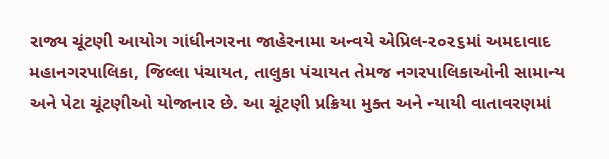રાજ્ય ચૂંટણી આયોગ ગાંધીનગરના જાહેરનામા અન્વયે એપ્રિલ-૨૦૨૬માં અમદાવાદ મહાનગરપાલિકા, જિલ્લા પંચાયત, તાલુકા પંચાયત તેમજ નગરપાલિકાઓની સામાન્ય અને પેટા ચૂંટણીઓ યોજાનાર છે. આ ચૂંટણી પ્રક્રિયા મુક્ત અને ન્યાયી વાતાવરણમાં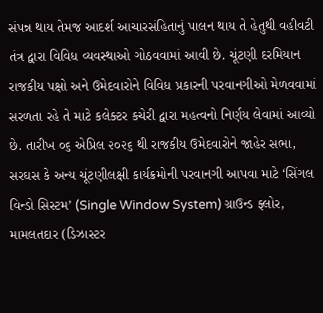સંપન્ન થાય તેમજ આદર્શ આચારસંહિતાનું પાલન થાય તે હેતુથી વહીવટી તંત્ર દ્વારા વિવિધ વ્યવસ્થાઓ ગોઠવવામાં આવી છે. ચૂંટણી દરમિયાન રાજકીય પક્ષો અને ઉમેદવારોને વિવિધ પ્રકારની પરવાનગીઓ મેળવવામાં સરળતા રહે તે માટે કલેક્ટર કચેરી દ્વારા મહત્વનો નિર્ણય લેવામાં આવ્યો છે. તારીખ ૦૬ એપ્રિલ ૨૦૨૬ થી રાજકીય ઉમેદવારોને જાહેર સભા, સરઘસ કે અન્ય ચૂંટણીલક્ષી કાર્યક્રમોની પરવાનગી આપવા માટે ‘સિંગલ વિન્ડો સિસ્ટમ’ (Single Window System) ગ્રાઉન્ડ ફ્લોર, મામલતદાર (ડિઝાસ્ટર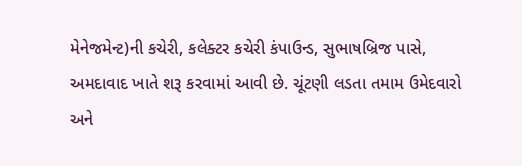મેનેજમેન્ટ)ની કચેરી, કલેક્ટર કચેરી કંપાઉન્ડ, સુભાષબ્રિજ પાસે, અમદાવાદ ખાતે શરૂ કરવામાં આવી છે. ચૂંટણી લડતા તમામ ઉમેદવારો અને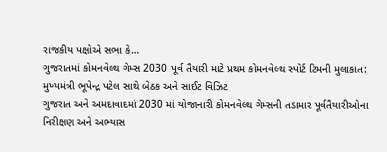રાજકીય પક્ષોએ સભા કે…
ગુજરાતમાં કોમનવેલ્થ ગેમ્સ 2030 પૂર્વ તૈયારી માટે પ્રથમ કોમનવેલ્થ સ્પોર્ટ ટિમની મુલાકાત: મુખ્યમંત્રી ભૂપેન્દ્ર પટેલ સાથે બેઠક અને સાઈટ વિઝિટ
ગુજરાત અને અમદાવાદમાં 2030 માં યોજાનારી કોમનવેલ્થ ગેમ્સની તડામાર પૂર્વતૈયારીઓના નિરીક્ષણ અને અભ્યાસ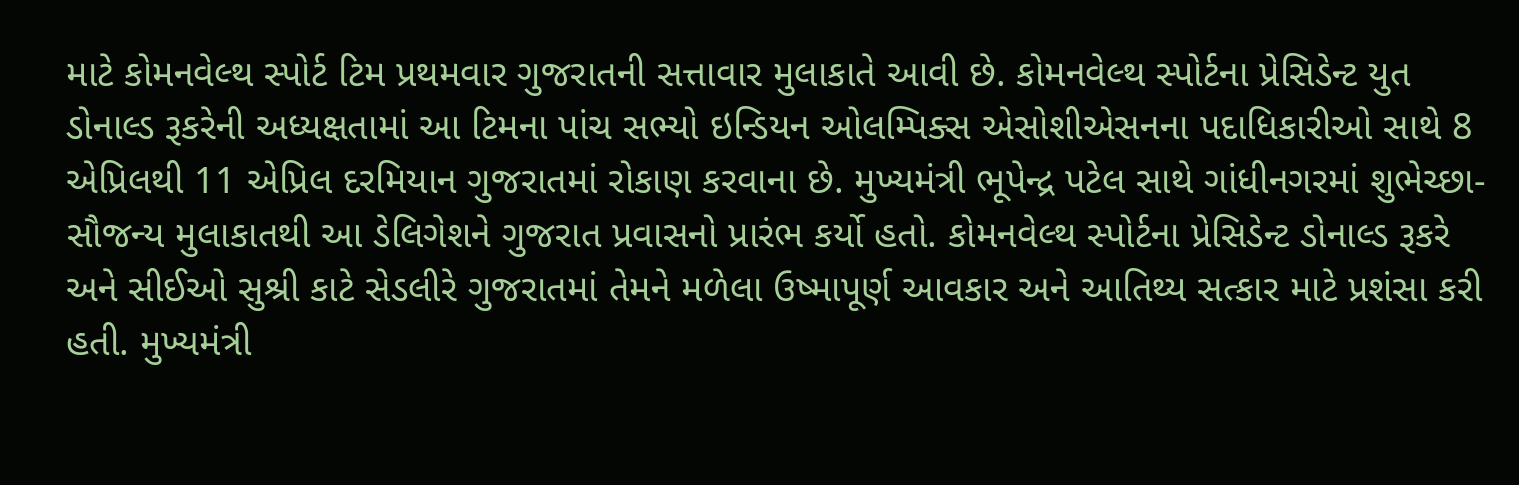માટે કોમનવેલ્થ સ્પોર્ટ ટિમ પ્રથમવાર ગુજરાતની સત્તાવાર મુલાકાતે આવી છે. કોમનવેલ્થ સ્પોર્ટના પ્રેસિડેન્ટ યુત ડોનાલ્ડ રૂકરેની અધ્યક્ષતામાં આ ટિમના પાંચ સભ્યો ઇન્ડિયન ઓલમ્પિક્સ એસોશીએસનના પદાધિકારીઓ સાથે 8 એપ્રિલથી 11 એપ્રિલ દરમિયાન ગુજરાતમાં રોકાણ કરવાના છે. મુખ્યમંત્રી ભૂપેન્દ્ર પટેલ સાથે ગાંધીનગરમાં શુભેચ્છા-સૌજન્ય મુલાકાતથી આ ડેલિગેશને ગુજરાત પ્રવાસનો પ્રારંભ કર્યો હતો. કોમનવેલ્થ સ્પોર્ટના પ્રેસિડેન્ટ ડોનાલ્ડ રૂકરે અને સીઈઓ સુશ્રી કાટે સેડલીરે ગુજરાતમાં તેમને મળેલા ઉષ્માપૂર્ણ આવકાર અને આતિથ્ય સત્કાર માટે પ્રશંસા કરી હતી. મુખ્યમંત્રી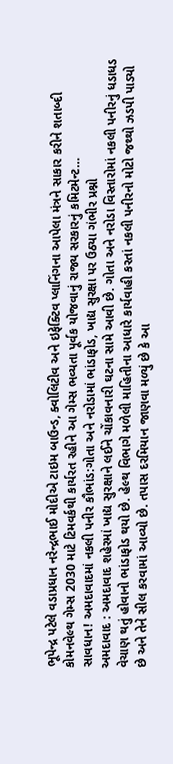ભૂપેન્દ્ર પટેલે વડાપ્રધાન નરેન્દ્રભાઈ મોદીએ ટાઇમ બાઉન્ડ, ક્વોલિટીવ અને ઇફેક્ટિવ પ્લાનિંગના આપેલા મંત્રને સાકાર કરીને શતાબ્દી કોમનવેલ્થ ગેમ્સ 2030 માટે ટિમવર્કથી કાર્યરત રહીને આ ગેમ્સ ભવ્યતા પૂર્વક યોજવાનું રાજ્ય સરકારનું કમિટમેન્ટ…
સાવધાન! અમદાવાદમાં નકલી પનીર કૌભાંડ:ગોતા અને નરોડામાં ભાંડાફોડ, ખાદ્ય સુરક્ષા પર ઉઠ્યા ગંભીર પ્રશ્નો
અમદાવાદ : અમદાવાદ શહેરમાં ખાદ્ય સુરક્ષાને લઈને ચોંકાવનારી ઘટના સામે આવી છે. ગોતા અને નરોડા વિસ્તારોમાં નકલી પનીરનું ધડાધડ વેચાણ થતું હોવાનો ભાંડાફોડ થયો છે. હેલ્થ વિભાગે મળેલી માહિતીના આધારે કાર્યવાહી કરતાં નકલી પનીરનો મોટો જથ્થો ઝડપી પાડ્યો છે અને તેને સીલ કરવામાં આવ્યો છે. તપાસ દરમિયાન જાણવા મળ્યું છે કે આ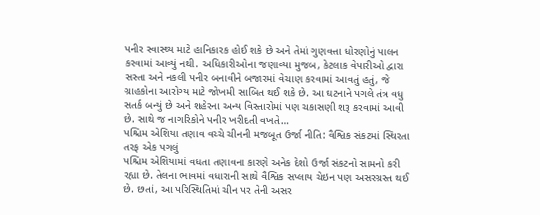પનીર સ્વાસ્થ્ય માટે હાનિકારક હોઈ શકે છે અને તેમાં ગુણવત્તા ધોરણોનું પાલન કરવામાં આવ્યું નથી. અધિકારીઓના જણાવ્યા મુજબ, કેટલાક વેપારીઓ દ્વારા સસ્તા અને નકલી પનીર બનાવીને બજારમાં વેચાણ કરવામાં આવતું હતું, જે ગ્રાહકોના આરોગ્ય માટે જોખમી સાબિત થઈ શકે છે. આ ઘટનાને પગલે તંત્ર વધુ સતર્ક બન્યું છે અને શહેરના અન્ય વિસ્તારોમાં પણ ચકાસણી શરૂ કરવામાં આવી છે. સાથે જ નાગરિકોને પનીર ખરીદતી વખતે…
પશ્ચિમ એશિયા તણાવ વચ્ચે ચીનની મજબૂત ઉર્જા નીતિ: વૈશ્વિક સંકટમાં સ્થિરતા તરફ એક પગલું
પશ્ચિમ એશિયામાં વધતા તણાવના કારણે અનેક દેશો ઉર્જા સંકટનો સામનો કરી રહ્યા છે. તેલના ભાવમાં વધારાની સાથે વૈશ્વિક સપ્લાય ચેઇન પણ અસરગ્રસ્ત થઈ છે. છતાં, આ પરિસ્થિતિમાં ચીન પર તેની અસર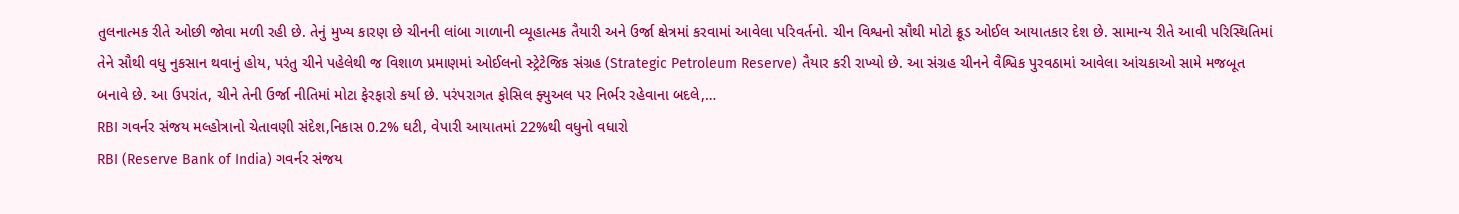તુલનાત્મક રીતે ઓછી જોવા મળી રહી છે. તેનું મુખ્ય કારણ છે ચીનની લાંબા ગાળાની વ્યૂહાત્મક તૈયારી અને ઉર્જા ક્ષેત્રમાં કરવામાં આવેલા પરિવર્તનો. ચીન વિશ્વનો સૌથી મોટો ક્રૂડ ઓઈલ આયાતકાર દેશ છે. સામાન્ય રીતે આવી પરિસ્થિતિમાં તેને સૌથી વધુ નુકસાન થવાનું હોય, પરંતુ ચીને પહેલેથી જ વિશાળ પ્રમાણમાં ઓઈલનો સ્ટ્રેટેજિક સંગ્રહ (Strategic Petroleum Reserve) તૈયાર કરી રાખ્યો છે. આ સંગ્રહ ચીનને વૈશ્વિક પુરવઠામાં આવેલા આંચકાઓ સામે મજબૂત બનાવે છે. આ ઉપરાંત, ચીને તેની ઉર્જા નીતિમાં મોટા ફેરફારો કર્યા છે. પરંપરાગત ફોસિલ ફ્યુઅલ પર નિર્ભર રહેવાના બદલે,…
RBI ગવર્નર સંજય મલ્હોત્રાનો ચેતાવણી સંદેશ,નિકાસ 0.2% ઘટી, વેપારી આયાતમાં 22%થી વધુનો વધારો
RBI (Reserve Bank of India) ગવર્નર સંજય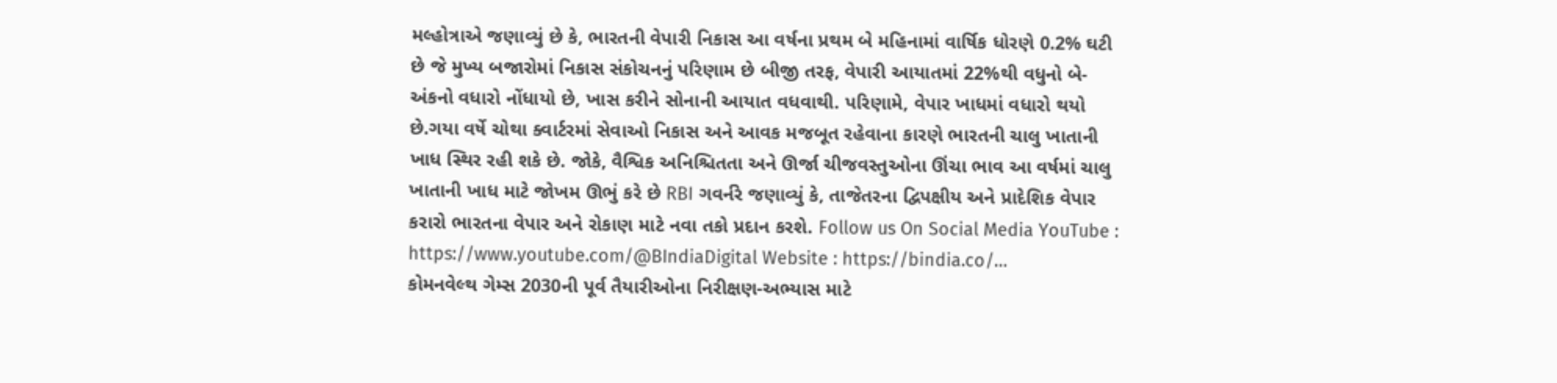મલ્હોત્રાએ જણાવ્યું છે કે, ભારતની વેપારી નિકાસ આ વર્ષના પ્રથમ બે મહિનામાં વાર્ષિક ધોરણે 0.2% ઘટી છે જે મુખ્ય બજારોમાં નિકાસ સંકોચનનું પરિણામ છે બીજી તરફ, વેપારી આયાતમાં 22%થી વધુનો બે-અંકનો વધારો નોંધાયો છે, ખાસ કરીને સોનાની આયાત વધવાથી. પરિણામે, વેપાર ખાધમાં વધારો થયો છે.ગયા વર્ષે ચોથા ક્વાર્ટરમાં સેવાઓ નિકાસ અને આવક મજબૂત રહેવાના કારણે ભારતની ચાલુ ખાતાની ખાધ સ્થિર રહી શકે છે. જોકે, વૈશ્વિક અનિશ્ચિતતા અને ઊર્જા ચીજવસ્તુઓના ઊંચા ભાવ આ વર્ષમાં ચાલુ ખાતાની ખાધ માટે જોખમ ઊભું કરે છે RBI ગવર્નરે જણાવ્યું કે, તાજેતરના દ્વિપક્ષીય અને પ્રાદેશિક વેપાર કરારો ભારતના વેપાર અને રોકાણ માટે નવા તકો પ્રદાન કરશે. Follow us On Social Media YouTube : https://www.youtube.com/@BIndiaDigital Website : https://bindia.co/…
કોમનવેલ્થ ગેમ્સ 2030ની પૂર્વ તૈયારીઓના નિરીક્ષણ-અભ્યાસ માટે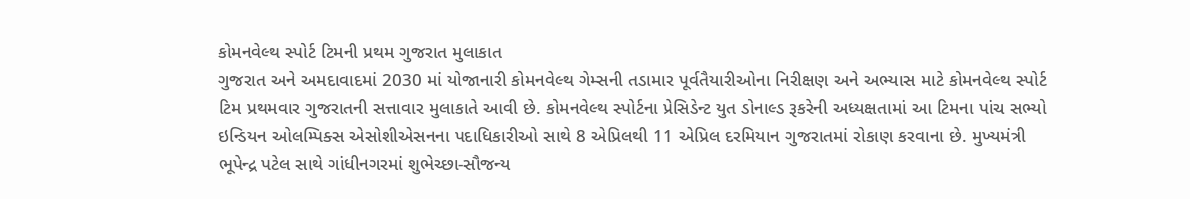કોમનવેલ્થ સ્પોર્ટ ટિમની પ્રથમ ગુજરાત મુલાકાત
ગુજરાત અને અમદાવાદમાં 2030 માં યોજાનારી કોમનવેલ્થ ગેમ્સની તડામાર પૂર્વતૈયારીઓના નિરીક્ષણ અને અભ્યાસ માટે કોમનવેલ્થ સ્પોર્ટ ટિમ પ્રથમવાર ગુજરાતની સત્તાવાર મુલાકાતે આવી છે. કોમનવેલ્થ સ્પોર્ટના પ્રેસિડેન્ટ યુત ડોનાલ્ડ રૂકરેની અધ્યક્ષતામાં આ ટિમના પાંચ સભ્યો ઇન્ડિયન ઓલમ્પિક્સ એસોશીએસનના પદાધિકારીઓ સાથે 8 એપ્રિલથી 11 એપ્રિલ દરમિયાન ગુજરાતમાં રોકાણ કરવાના છે. મુખ્યમંત્રી ભૂપેન્દ્ર પટેલ સાથે ગાંધીનગરમાં શુભેચ્છા-સૌજન્ય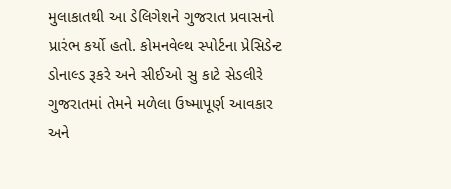મુલાકાતથી આ ડેલિગેશને ગુજરાત પ્રવાસનો પ્રારંભ કર્યો હતો. કોમનવેલ્થ સ્પોર્ટના પ્રેસિડેન્ટ ડોનાલ્ડ રૂકરે અને સીઈઓ સુ કાટે સેડલીરે ગુજરાતમાં તેમને મળેલા ઉષ્માપૂર્ણ આવકાર અને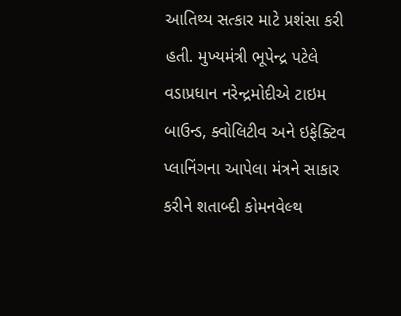આતિથ્ય સત્કાર માટે પ્રશંસા કરી હતી. મુખ્યમંત્રી ભૂપેન્દ્ર પટેલે વડાપ્રધાન નરેન્દ્રમોદીએ ટાઇમ બાઉન્ડ, ક્વોલિટીવ અને ઇફેક્ટિવ પ્લાનિંગના આપેલા મંત્રને સાકાર કરીને શતાબ્દી કોમનવેલ્થ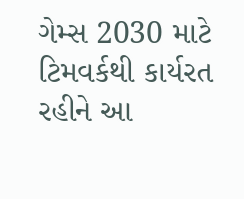ગેમ્સ 2030 માટે ટિમવર્કથી કાર્યરત રહીને આ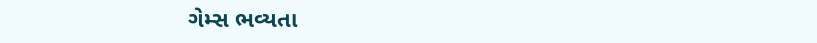ગેમ્સ ભવ્યતા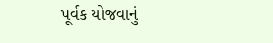પૂર્વક યોજવાનું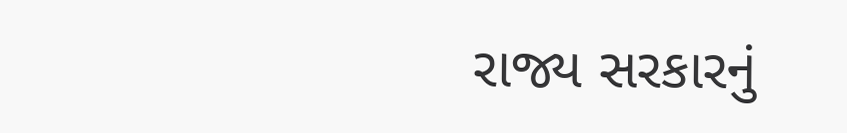રાજ્ય સરકારનું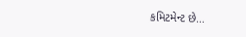કમિટમેન્ટ છે…